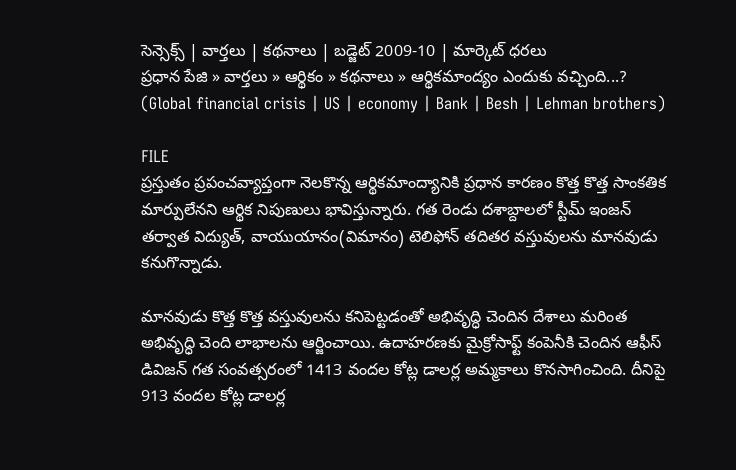సెన్సెక్స్ | వార్తలు | కథనాలు | బడ్జెట్ 2009-10 | మార్కెట్ ధరలు
ప్రధాన పేజి » వార్తలు » ఆర్థికం » కథనాలు » ఆర్థికమాంద్యం ఎందుకు వచ్చింది...? (Global financial crisis | US | economy | Bank | Besh | Lehman brothers)

FILE
ప్రస్తుతం ప్రపంచవ్యాప్తంగా నెలకొన్న ఆర్థికమాంద్యానికి ప్రధాన కారణం కొత్త కొత్త సాంకతిక మార్పులేనని ఆర్థిక నిపుణులు భావిస్తున్నారు. గత రెండు దశాబ్దాలలో స్టీమ్ ఇంజన్ తర్వాత విద్యుత్, వాయుయానం(విమానం) టెలిఫోన్ తదితర వస్తువులను మానవుడు కనుగొన్నాడు.

మానవుడు కొత్త కొత్త వస్తువులను కనిపెట్టడంతో అభివృద్ధి చెందిన దేశాలు మరింత అభివృద్ధి చెంది లాభాలను ఆర్జించాయి. ఉదాహరణకు మైక్రోసాఫ్ట్ కంపెనీకి చెందిన ఆఫీస్ డివిజన్ గత సంవత్సరంలో 1413 వందల కోట్ల డాలర్ల అమ్మకాలు కొనసాగించింది. దీనిపై 913 వందల కోట్ల డాలర్ల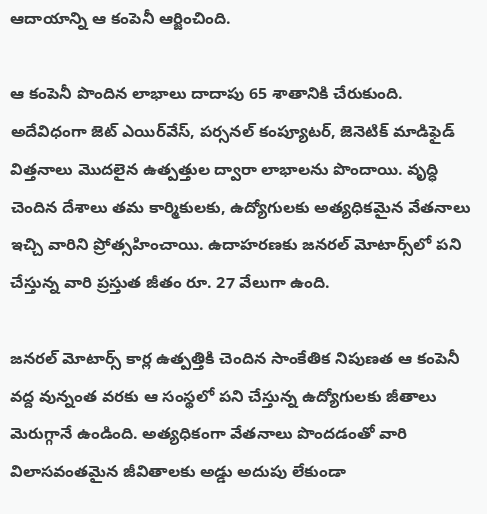ఆదాయాన్ని ఆ కంపెనీ ఆర్జించింది.

ఆ కంపెనీ పొందిన లాభాలు దాదాపు 65 శాతానికి చేరుకుంది. అదేవిధంగా జెట్ ఎయిర్‌వేస్, పర్సనల్ కంప్యూటర్, జెనెటిక్ మాడిఫైడ్ విత్తనాలు మొదలైన ఉత్పత్తుల ద్వారా లాభాలను పొందాయి. వృద్ధి చెందిన దేశాలు తమ కార్మికులకు, ఉద్యోగులకు అత్యధికమైన వేతనాలు ఇచ్చి వారిని ప్రోత్సహించాయి. ఉదాహరణకు జనరల్ మోటార్స్‌లో పని చేస్తున్న వారి ప్రస్తుత జీతం రూ. 27 వేలుగా ఉంది.

జనరల్ మోటార్స్ కార్ల ఉత్పత్తికి చెందిన సాంకేతిక నిపుణత ఆ కంపెనీ వద్ద వున్నంత వరకు ఆ సంస్థలో పని చేస్తున్న ఉద్యోగులకు జీతాలు మెరుగ్గానే ఉండింది. అత్యధికంగా వేతనాలు పొందడంతో వారి విలాసవంతమైన జీవితాలకు అడ్డు అదుపు లేకుండా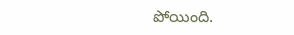పోయింది.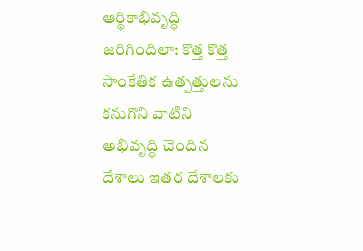ఆర్థికాభివృద్ధి జరిగిందిలా: కొత్త కొత్త సాంకేతిక ఉత్పత్తులను కనుగొని వాటిని అభివృద్ధి చెందిన దేశాలు ఇతర దేశాలకు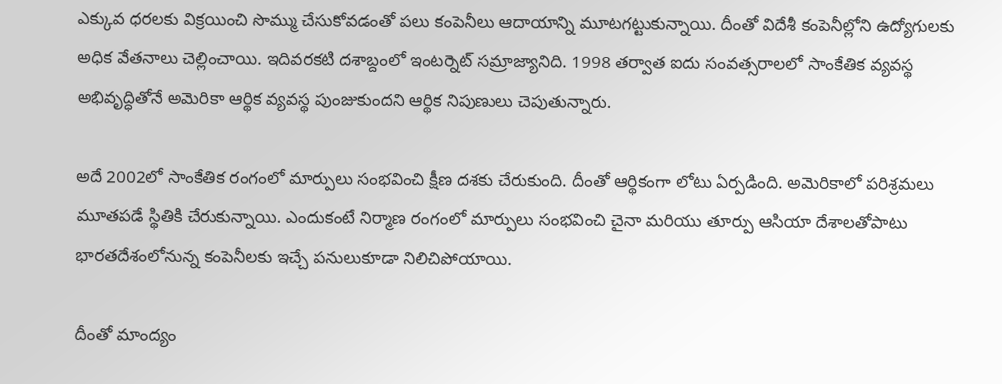ఎక్కువ ధరలకు విక్రయించి సొమ్ము చేసుకోవడంతో పలు కంపెనీలు ఆదాయాన్ని మూటగట్టుకున్నాయి. దీంతో విదేశీ కంపెనీల్లోని ఉద్యోగులకు అధిక వేతనాలు చెల్లించాయి. ఇదివరకటి దశాబ్దంలో ఇంటర్నెట్ సమ్రాజ్యానిది. 1998 తర్వాత ఐదు సంవత్సరాలలో సాంకేతిక వ్యవస్థ అభివృద్ధితోనే అమెరికా ఆర్థిక వ్యవస్థ పుంజుకుందని ఆర్థిక నిపుణులు చెపుతున్నారు.

అదే 2002లో సాంకేతిక రంగంలో మార్పులు సంభవించి క్షీణ దశకు చేరుకుంది. దీంతో ఆర్థికంగా లోటు ఏర్పడింది. అమెరికాలో పరిశ్రమలు మూతపడే స్థితికి చేరుకున్నాయి. ఎందుకంటే నిర్మాణ రంగంలో మార్పులు సంభవించి చైనా మరియు తూర్పు ఆసియా దేశాలతోపాటు భారతదేశంలోనున్న కంపెనీలకు ఇచ్చే పనులుకూడా నిలిచిపోయాయి.

దీంతో మాంద్యం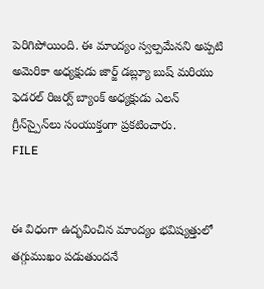పెరిగిపోయింది. ఈ మాంద్యం స్వల్పమేనని అప్పటి అమెరికా అధ్యక్షుడు జార్జ్ డబ్ల్యూ బుష్ మరియు ఫెడరల్ రిజర్వ్ బ్యాంక్ అధ్యక్షుడు ఎలన్ గ్రీన్‌స్పైన్‌లు సంయుక్తంగా ప్రకటించారు.
FILE


ఈ విధంగా ఉద్భవించిన మాంద్యం భవిష్యత్తులో తగ్గుముఖం పడుతుందనే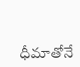ధీమాతోనే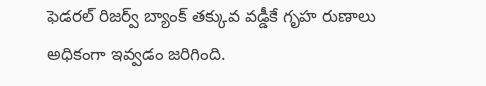ఫెడరల్ రిజర్వ్ బ్యాంక్ తక్కువ వడ్డీకే గృహ రుణాలు అధికంగా ఇవ్వడం జరిగింది.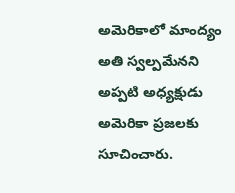అమెరికాలో మాంద్యం అతి స్వల్పమేనని అప్పటి అధ్యక్షుడు అమెరికా ప్రజలకు సూచించారు.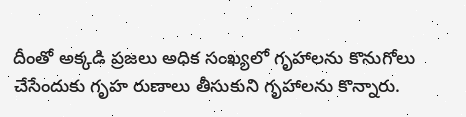దీంతో అక్కడి ప్రజలు అధిక సంఖ్యలో గృహాలను కొనుగోలు చేసేందుకు గృహ రుణాలు తీసుకుని గృహాలను కొన్నారు.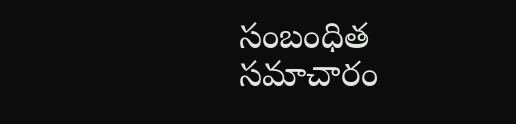సంబంధిత సమాచారం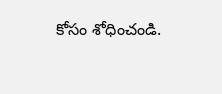కోసం శోధించండి.